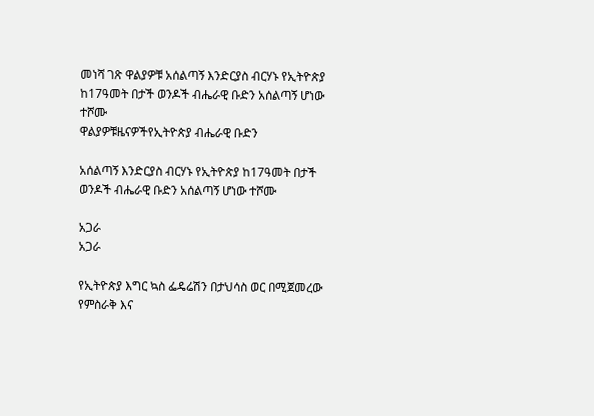መነሻ ገጽ ዋልያዎቹ አሰልጣኝ እንድርያስ ብርሃኑ የኢትዮጵያ ከ17ዓመት በታች ወንዶች ብሔራዊ ቡድን አሰልጣኝ ሆነው ተሾሙ
ዋልያዎቹዜናዎችየኢትዮጵያ ብሔራዊ ቡድን

አሰልጣኝ እንድርያስ ብርሃኑ የኢትዮጵያ ከ17ዓመት በታች ወንዶች ብሔራዊ ቡድን አሰልጣኝ ሆነው ተሾሙ

አጋራ
አጋራ

የኢትዮጵያ እግር ኳስ ፌዴሬሽን በታህሳስ ወር በሚጀመረው የምስራቅ እና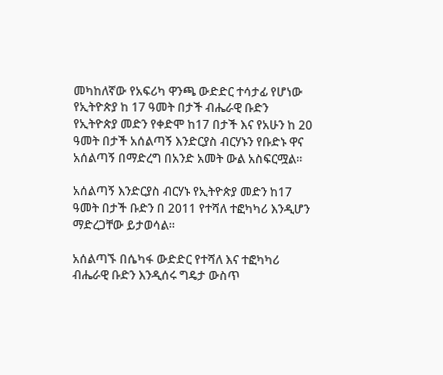መካከለኛው የአፍሪካ ዋንጫ ውድድር ተሳታፊ የሆነው የኢትዮጵያ ከ 17 ዓመት በታች ብሔራዊ ቡድን የኢትዮጵያ መድን የቀድሞ ከ17 በታች እና የአሁን ከ 20 ዓመት በታች አሰልጣኝ እንድርያስ ብርሃኑን የቡድኑ ዋና አሰልጣኝ በማድረግ በአንድ አመት ውል አስፍርሟል።

አሰልጣኝ እንድርያስ ብርሃኑ የኢትዮጵያ መድን ከ17 ዓመት በታች ቡድን በ 2011 የተሻለ ተፎካካሪ እንዲሆን ማድረጋቸው ይታወሳል።

አሰልጣኙ በሴካፋ ውድድር የተሻለ እና ተፎካካሪ ብሔራዊ ቡድን እንዲሰሩ ግዴታ ውስጥ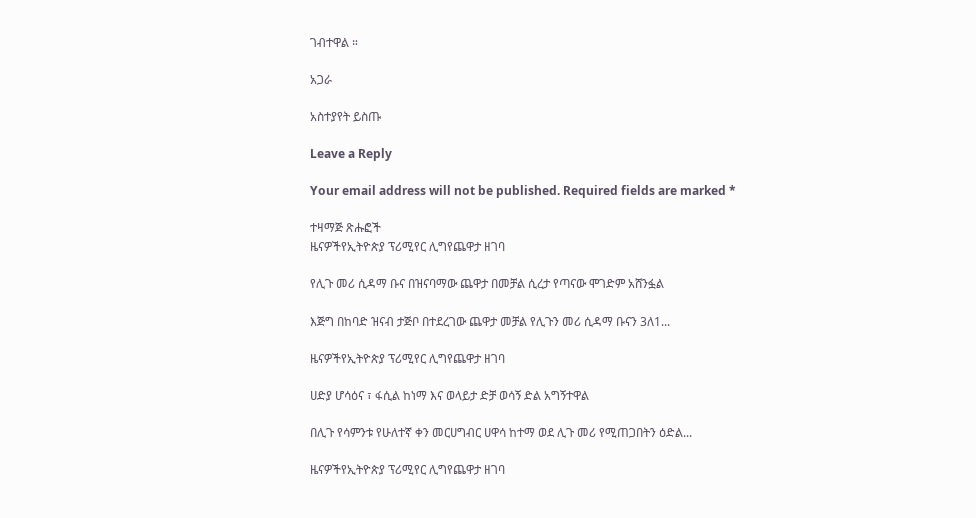ገብተዋል ።

አጋራ

አስተያየት ይስጡ

Leave a Reply

Your email address will not be published. Required fields are marked *

ተዛማጅ ጽሑፎች
ዜናዎችየኢትዮጵያ ፕሪሚየር ሊግየጨዋታ ዘገባ

የሊጉ መሪ ሲዳማ ቡና በዝናባማው ጨዋታ በመቻል ሲረታ የጣናው ሞገድም አሸንፏል

እጅግ በከባድ ዝናብ ታጅቦ በተደረገው ጨዋታ መቻል የሊጉን መሪ ሲዳማ ቡናን 3ለ1...

ዜናዎችየኢትዮጵያ ፕሪሚየር ሊግየጨዋታ ዘገባ

ሀድያ ሆሳዕና ፣ ፋሲል ከነማ እና ወላይታ ድቻ ወሳኝ ድል አግኝተዋል

በሊጉ የሳምንቱ የሁለተኛ ቀን መርሀግብር ሀዋሳ ከተማ ወደ ሊጉ መሪ የሚጠጋበትን ዕድል...

ዜናዎችየኢትዮጵያ ፕሪሚየር ሊግየጨዋታ ዘገባ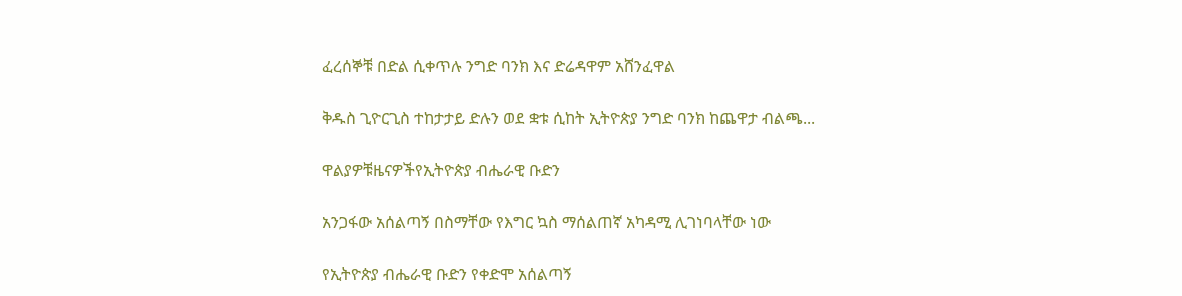ፈረሰኞቹ በድል ሲቀጥሉ ንግድ ባንክ እና ድሬዳዋም አሸንፈዋል

ቅዱስ ጊዮርጊስ ተከታታይ ድሉን ወደ ቋቱ ሲከት ኢትዮጵያ ንግድ ባንክ ከጨዋታ ብልጫ...

ዋልያዎቹዜናዎችየኢትዮጵያ ብሔራዊ ቡድን

አንጋፋው አሰልጣኝ በስማቸው የእግር ኳስ ማሰልጠኛ አካዳሚ ሊገነባላቸው ነው

የኢትዮጵያ ብሔራዊ ቡድን የቀድሞ አሰልጣኝ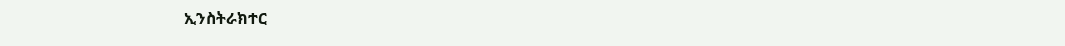ኢንስትራክተር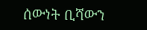ሰውነት ቢሻውን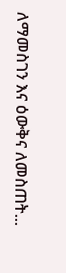ለማመስገን እና ዕውቅና ለመስጠት...